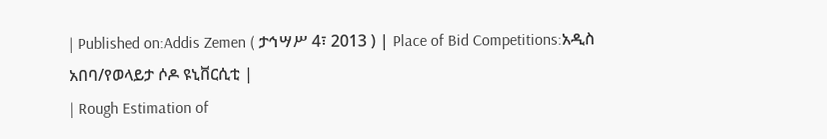| Published on:Addis Zemen ( ታኅሣሥ 4፣ 2013 ) | Place of Bid Competitions:አዲስ አበባ/የወላይታ ሶዶ ዩኒቨርሲቲ |
| Rough Estimation of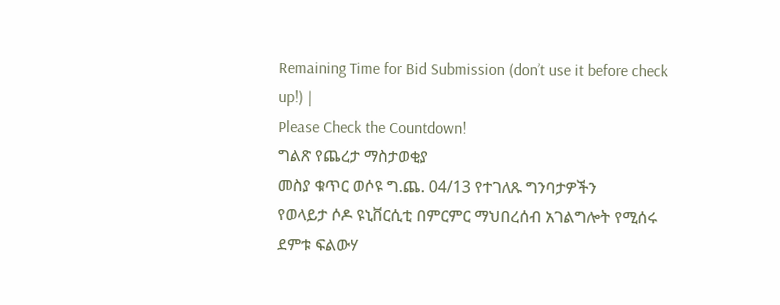Remaining Time for Bid Submission (don’t use it before check up!) |
Please Check the Countdown!
ግልጽ የጨረታ ማስታወቂያ
መስያ ቁጥር ወሶዩ ግ.ጨ. 04/13 የተገለጹ ግንባታዎችን
የወላይታ ሶዶ ዩኒቨርሲቲ በምርምር ማህበረሰብ አገልግሎት የሚሰሩ ደምቱ ፍልውሃ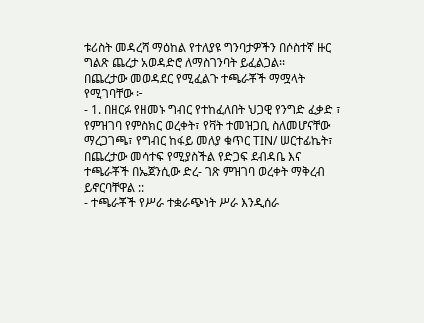ቱሪስት መዳረሻ ማዕከል የተለያዩ ግንባታዎችን በሶስተኛ ዙር ግልጽ ጨረታ አወዳድሮ ለማስገንባት ይፈልጋል፡፡
በጨረታው መወዳደር የሚፈልጉ ተጫራቾች ማሟላት የሚገባቸው ፦
- 1. በዘርፉ የዘመኑ ግብር የተከፈለበት ህጋዊ የንግድ ፈቃድ ፣ የምዝገባ የምስክር ወረቀት፣ የቫት ተመዝጋቢ ስለመሆናቸው ማረጋገጫ፣ የግብር ከፋይ መለያ ቁጥር TIN/ ሠርተፊኬት፣ በጨረታው መሳተፍ የሚያስችል የድጋፍ ደብዳቤ እና ተጫራቾች በኤጀንሲው ድረ- ገጽ ምዝገባ ወረቀት ማቅረብ ይኖርባቸዋል ::
- ተጫራቾች የሥራ ተቋራጭነት ሥራ እንዲሰራ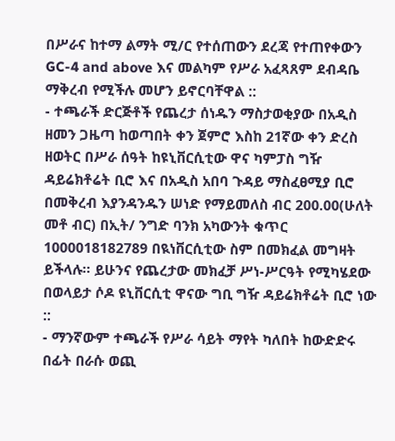በሥራና ከተማ ልማት ሚ/ር የተሰጠውን ደረጃ የተጠየቀውን GC-4 and above እና መልካም የሥራ አፈጻጸም ደብዳቤ ማቅረብ የሚችሉ መሆን ይኖርባቸዋል ::
- ተጫራች ድርጅቶች የጨረታ ሰነዱን ማስታወቂያው በአዲስ ዘመን ጋዜጣ ከወጣበት ቀን ጀምሮ እስከ 21ኛው ቀን ድረስ ዘወትር በሥራ ሰዓት ከዩኒቨርሲቲው ዋና ካምፓስ ግዥ ዳይሬክቶሬት ቢሮ እና በአዲስ አበባ ጉዳይ ማስፈፀሚያ ቢሮ በመቅረብ እያንዳንዱን ሠነድ የማይመለስ ብር 200.00(ሁለት መቶ ብር) በኢት/ ንግድ ባንክ አካውንት ቁጥር 1000018182789 በዪነቨርሲቲው ስም በመክፈል መግዛት ይችላሉ፡፡ ይሁንና የጨረታው መክፈቻ ሥነ-ሥርዓት የሚካሄደው በወላይታ ሶዶ ዩኒቨርሲቲ ዋናው ግቢ ግዥ ዳይሬክቶሬት ቢሮ ነው ::
- ማንኛውም ተጫራች የሥራ ሳይት ማየት ካለበት ከውድድሩ በፊት በራሱ ወጪ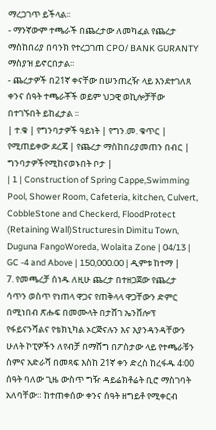ማረጋገጥ ይችላል፡፡
- ማንኛውም ተጫራች በጨረታው ለመካፈል የጨረታ ማስከበሪያ በባንክ የተረጋገጠ CPO/ BANK GURANTY ማስያዝ ይኖርበታል፡፡
- ጨረታዎች በ21ኛ ቀናቸው በሠንጠረዥ ላይ እንደተገለጸ ቀንና ሰዓት ተጫራቾች ወይም ህጋዊ ወኪሎቻቸው በተገኙበት ይከፈታል ፡፡
| ተ.ቁ | የግንባታዎች ዓይነት | የግን.መ. ቁጥር | የሚጠይቀው ደረጃ | የጨረታ ማስከበሪያመጠን በብር | ግንባታዎችየሚከናወኑበት ቦታ |
| 1 | Construction of Spring Cappe,Swimming Pool, Shower Room, Cafeteria, kitchen, Culvert, CobbleStone and Checkerd, FloodProtect (Retaining Wall)Structuresin Dimitu Town, Duguna FangoWoreda, Wolaita Zone | 04/13 | GC -4 and Above | 150,000.00 | ዲምቱ ከተማ |
7. የመጫረቻ ሰነዱ ለዚሁ ጨረታ በተዘጋጀው የጨረታ ሳጥን ወስጥ የነጠላ ዋጋና የጠቅላላ ዋጋቸውን ድምር በሚነበብ ጽሑፍ በመሙላት በታሸገ ኤንቨሎፕ የፋይናንሻልና የቴክኒካል ኦርጅናሉን እና እያንዳንዳቸውን ሁለት ኮፒዎችን ለየብቻ በማሸግ በፖስታው ላይ የተጫራቹን ስምና አድራሻ በመጻፍ እስከ 21ኛ ቀን ድረስ ከረፋዱ 4፡00 ሰዓት ባለው ጊዜ ውስጥ ግዥ ዳይሬክቶሬት ቢሮ ማስገባት አለባቸው። ከተጠቀሰው ቀንና ሰዓት ዘግይቶ የሚቀርብ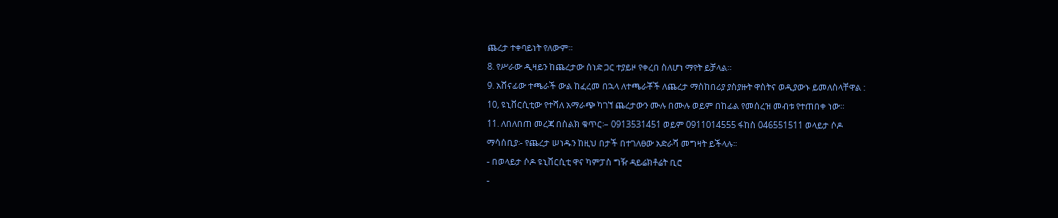ጨረታ ተቀባይነት የለውም።
8. የሥራው ዲዛይን ከጨረታው ሰነድ ጋር ተያይዞ የቀረበ ስለሆነ ማየት ይቻላል።
9. አሸናፊው ተጫራች ውል ከፈረመ በኋላ ለተጫራቾች ለጨረታ ማስከበሪያ ያስያዙት ዋስትና ወዲያውኑ ይመለስላቸዋል :
10, ዩኒቨርሲቲው የተሻለ አማራጭ ካገኘ ጨረታውን ሙሉ በሙሉ ወይም በከፊል የመሰረዝ መብቱ የተጠበቀ ነው።
11. ለበለበጠ መረጃ በስልክ ቁጥር፡– 0913531451 ወይም 0911014555 ፋከስ 046551511 ወላይታ ሶዶ
ማሳሰቢያ፡- የጨረታ ሠነዱን ከዚህ በታች በተገለፀው አድራሻ መግዛት ይችላሉ፡፡
- በወላይታ ሶዶ ዩኒቨርሲቲ ዋና ካምፓስ ግዥ ዳይሬክቶሬት ቢሮ
-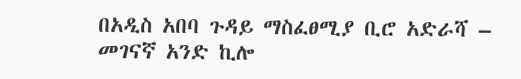በአዲስ አበባ ጉዳይ ማስፈፀሚያ ቢሮ አድራሻ – መገናኛ አንድ ኪሎ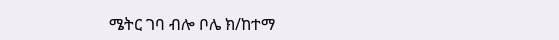ሜትር ገባ ብሎ ቦሌ ክ/ከተማ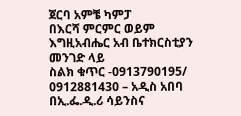ጀርባ አምቼ ካምፓ
በእርሻ ምርምር ወይም እግዚአብሔር አብ ቤተክርስቲያን መንገድ ላይ
ስልክ ቁጥር -0913790195/ 0912881430 – አዲስ አበባ
በኢ.ፌ.ዲ.ሪ ሳይንስና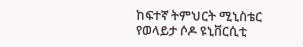ከፍተኛ ትምህርት ሚኒስቴር
የወላይታ ሶዶ ዩኒቨርሲቲ